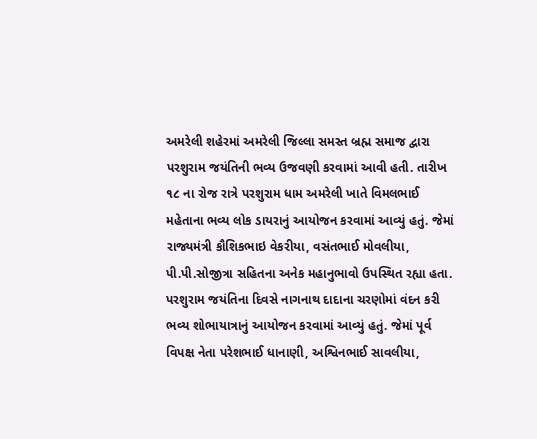અમરેલી શહેરમાં અમરેલી જિલ્લા સમસ્ત બ્રહ્મ સમાજ દ્વારા પરશુરામ જયંતિની ભવ્ય ઉજવણી કરવામાં આવી હતી. તારીખ ૧૮ ના રોજ રાત્રે પરશુરામ ધામ અમરેલી ખાતે વિમલભાઈ મહેતાના ભવ્ય લોક ડાયરાનું આયોજન કરવામાં આવ્યું હતું. જેમાં રાજ્યમંત્રી કૌશિકભાઇ વેકરીયા, વસંતભાઈ મોવલીયા, પી.પી.સોજીત્રા સહિતના અનેક મહાનુભાવો ઉપસ્થિત રહ્યા હતા. પરશુરામ જયંતિના દિવસે નાગનાથ દાદાના ચરણોમાં વંદન કરી ભવ્ય શોભાયાત્રાનું આયોજન કરવામાં આવ્યું હતું. જેમાં પૂર્વ વિપક્ષ નેતા પરેશભાઈ ધાનાણી, અશ્વિનભાઈ સાવલીયા,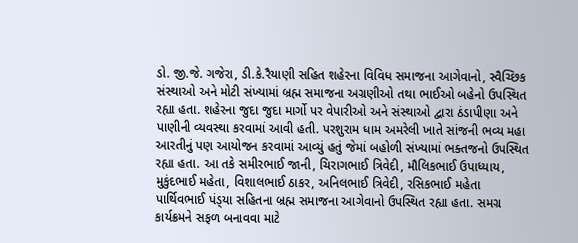ડો. જી.જે. ગજેરા, ડી.કે.રૈયાણી સહિત શહેરના વિવિધ સમાજના આગેવાનો, સ્વૈચ્છિક સંસ્થાઓ અને મોટી સંખ્યામાં બ્રહ્મ સમાજના અગ્રણીઓ તથા ભાઈઓ બહેનો ઉપસ્થિત રહ્યા હતા. શહેરના જુદા જુદા માર્ગો પર વેપારીઓ અને સંસ્થાઓ દ્વારા ઠંડાપીણા અને પાણીની વ્યવસ્થા કરવામાં આવી હતી. પરશુરામ ધામ અમરેલી ખાતે સાંજની ભવ્ય મહા આરતીનું પણ આયોજન કરવામાં આવ્યું હતું જેમાં બહોળી સંખ્યામાં ભક્તજનો ઉપસ્થિત રહ્યા હતા. આ તકે સમીરભાઈ જાની, ચિરાગભાઈ ત્રિવેદી, મૌલિકભાઈ ઉપાધ્યાય, મુકુંદભાઈ મહેતા, વિશાલભાઈ ઠાકર, અનિલભાઈ ત્રિવેદી, રસિકભાઈ મહેતા પાર્થિવભાઈ પંડ્‌યા સહિતના બ્રહ્મ સમાજના આગેવાનો ઉપસ્થિત રહ્યા હતા. સમગ્ર કાર્યક્રમને સફળ બનાવવા માટે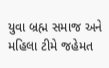યુવા બ્રહ્મ સમાજ અને મહિલા ટીમે જહેમત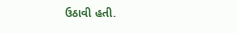ઉઠાવી હતી.